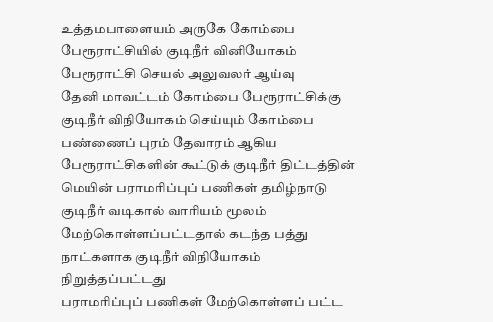உத்தமபாளையம் அருகே கோம்பை பேரூராட்சியில் குடிநீர் வினியோகம் பேரூராட்சி செயல் அலுவலர் ஆய்வு
தேனி மாவட்டம் கோம்பை பேரூராட்சிக்கு குடிநீர் விநியோகம் செய்யும் கோம்பை பண்ணைப் புரம் தேவாரம் ஆகிய பேரூராட்சிகளின் கூட்டுக் குடிநீர் திட்டத்தின் மெயின் பராமரிப்புப் பணிகள் தமிழ்நாடு குடிநீர் வடிகால் வாரியம் மூலம் மேற்கொள்ளப்பட்டதால் கடந்த பத்து நாட்களாக குடிநீர் விநியோகம் நிறுத்தப்பட்டது
பராமரிப்புப் பணிகள் மேற்கொள்ளப் பட்ட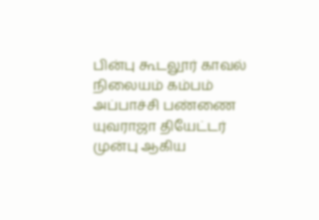பின்பு கூடலூர் காவல் நிலையம் கம்பம் அப்பாச்சி பண்ணை யுவராஜா தியேட்டர் முன்பு ஆகிய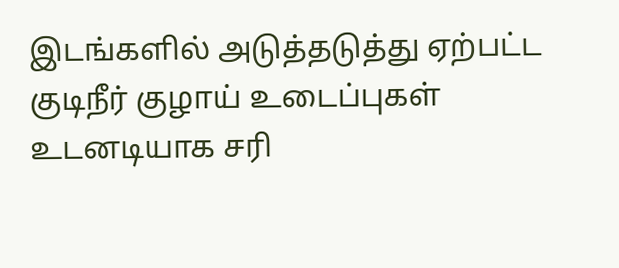இடங்களில் அடுத்தடுத்து ஏற்பட்ட குடிநீர் குழாய் உடைப்புகள் உடனடியாக சரி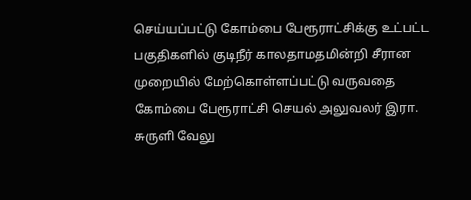செய்யப்பட்டு கோம்பை பேரூராட்சிக்கு உட்பட்ட பகுதிகளில் குடிநீர் காலதாமதமின்றி சீரான முறையில் மேற்கொள்ளப்பட்டு வருவதை கோம்பை பேரூராட்சி செயல் அலுவலர் இரா. சுருளி வேலு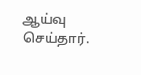ஆய்வு செய்தார்.